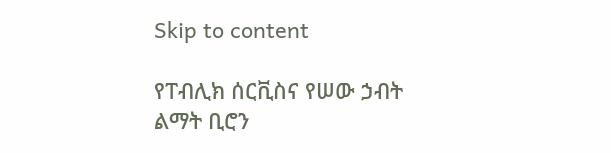Skip to content

የፐብሊክ ሰርቪስና የሠው ኃብት ልማት ቢሮን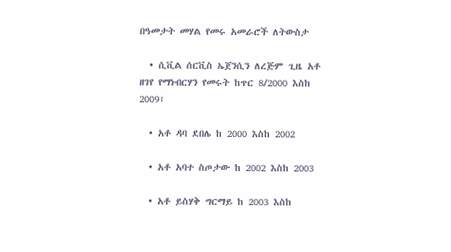በዓመታት መሃል የመሩ አመራሮች ለትውስታ

  • ሲቪል ሰርቪስ ኤጀንሲን ለረጅም ጊዜ አቶ ዘገየ የማነብርሃን የመሩት ከጥር 8/2000 እስከ 2009፣

  • አቶ ዳባ ደበሌ ከ 2000 እስከ 2002

  • አቶ አባተ ስጦታው ከ 2002 እስከ 2003

  • አቶ ይስሃቅ ግርማይ ከ 2003 እስከ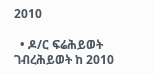2010

  • ዶ/ር ፍሬሕይወት ገብረሕይወት ከ 2010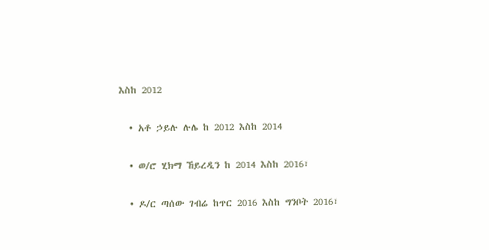እስከ 2012

  • አቶ ኃይሉ ሉሌ ከ 2012 እስከ 2014

  • ወ/ሮ ሂክማ ኸይረዲን ከ 2014 እስከ 2016፣

  • ዶ/ር ጣሰው ገብሬ ከጥር 2016 እስከ ግንቦት 2016፣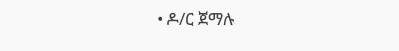• ዶ/ር ጀማሉ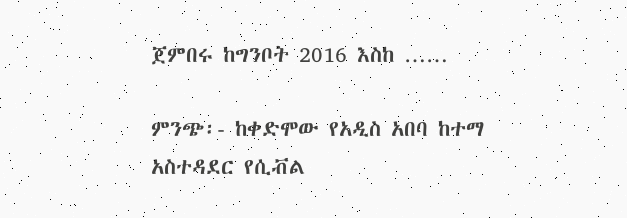ጀምበሩ ከግንቦት 2016 እስከ ……

ምንጭ፡- ከቀድሞው የአዲስ አበባ ከተማ አስተዳደር የሲቭል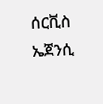ሰርቪስ ኤጀንሲ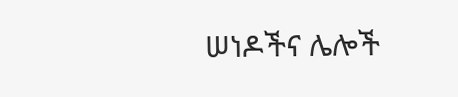ሠነዶችና ሌሎች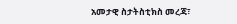አመታዊ ስታትስቲክስ መረጃ፣